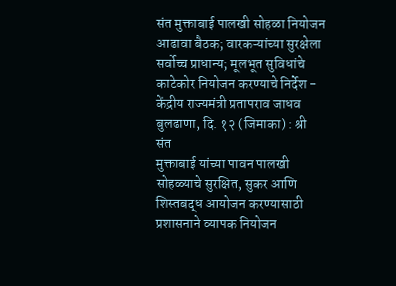संत मुक्ताबाई पालखी सोहळा नियोजन आढावा बैठक; वारकऱ्यांच्या सुरक्षेला सर्वोच्च प्राधान्य; मूलभूत सुविधांचे काटेकोर नियोजन करण्याचे निर्देश - केंद्रीय राज्यमंत्री प्रतापराव जाधव
बुलढाणा, दि. १२ (जिमाका) : श्री संत
मुक्ताबाई यांच्या पावन पालखी सोहळ्याचे सुरक्षित, सुकर आणि शिस्तबद्ध आयोजन करण्यासाठी
प्रशासनाने व्यापक नियोजन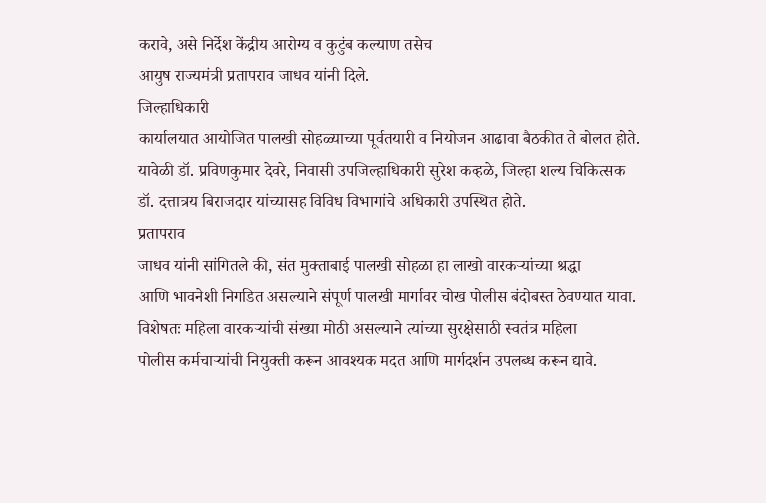करावे, असे निर्देश केंद्रीय आरोग्य व कुटुंब कल्याण तसेच
आयुष राज्यमंत्री प्रतापराव जाधव यांनी दिले.
जिल्हाधिकारी
कार्यालयात आयोजित पालखी सोहळ्याच्या पूर्वतयारी व नियोजन आढावा बैठकीत ते बोलत होते.
यावेळी डॉ. प्रविणकुमार देवरे, निवासी उपजिल्हाधिकारी सुरेश कव्हळे, जिल्हा शल्य चिकित्सक
डॉ. दत्तात्रय बिराजदार यांच्यासह विविध विभागांचे अधिकारी उपस्थित होते.
प्रतापराव
जाधव यांनी सांगितले की, संत मुक्ताबाई पालखी सोहळा हा लाखो वारकऱ्यांच्या श्रद्धा
आणि भावनेशी निगडित असल्याने संपूर्ण पालखी मार्गावर चोख पोलीस बंदोबस्त ठेवण्यात यावा.
विशेषतः महिला वारकऱ्यांची संख्या मोठी असल्याने त्यांच्या सुरक्षेसाठी स्वतंत्र महिला
पोलीस कर्मचाऱ्यांची नियुक्ती करून आवश्यक मदत आणि मार्गदर्शन उपलब्ध करून द्यावे.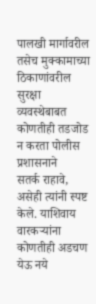पालखी मार्गावरील
तसेच मुक्कामाच्या ठिकाणांवरील सुरक्षा व्यवस्थेबाबत कोणतीही तडजोड न करता पोलीस प्रशासनाने
सतर्क राहावे, असेही त्यांनी स्पष्ट केले. याशिवाय वारकऱ्यांना कोणतीही अडचण येऊ नये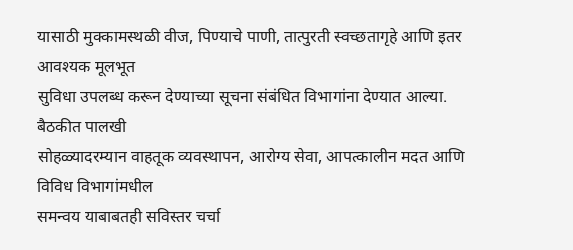यासाठी मुक्कामस्थळी वीज, पिण्याचे पाणी, तात्पुरती स्वच्छतागृहे आणि इतर आवश्यक मूलभूत
सुविधा उपलब्ध करून देण्याच्या सूचना संबंधित विभागांना देण्यात आल्या.
बैठकीत पालखी
सोहळ्यादरम्यान वाहतूक व्यवस्थापन, आरोग्य सेवा, आपत्कालीन मदत आणि विविध विभागांमधील
समन्वय याबाबतही सविस्तर चर्चा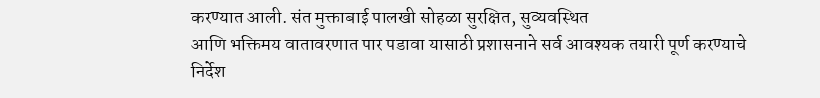करण्यात आली. संत मुक्ताबाई पालखी सोहळा सुरक्षित, सुव्यवस्थित
आणि भक्तिमय वातावरणात पार पडावा यासाठी प्रशासनाने सर्व आवश्यक तयारी पूर्ण करण्याचे
निर्देश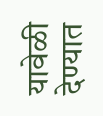यावेळी देण्यात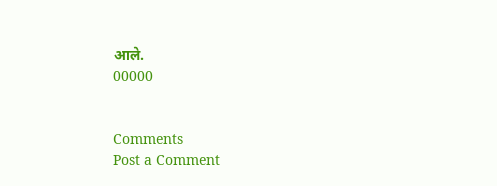आले.
00000


Comments
Post a Comment